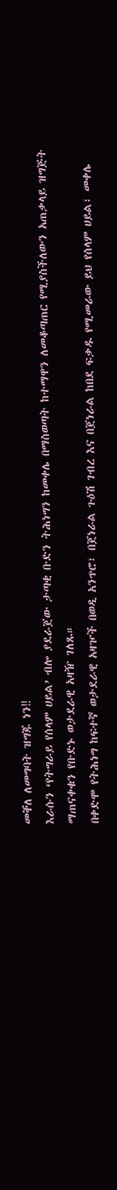መቐለ ለመግባት ዝግጁ ነን‼
እራሱን ‘የትግራይ የሰላም ሀይል’ ብሎ ያደራጀው ታጣቂ ቡድን ትሕነግን ከመቀሌ በማስወጣት ከተማዋን ለመቆጣጠር የሚያስችለውን አጠቃላይ ዝግጅት ማጠናቀቁን የቡድኑ ወታደራዊ አዛዥ ገለጹ።
በቀድሞ የትሕነግ ከፍተኛ ወታደራዊ አዛዦች በወዲ አንጥሮ፣ በጀነራል ጉዕሽ ገብረ እና በጀነራል ከበደ ፍቃዱ የሚመራው ይህ የሰላም ሀይል፣ መቀሌ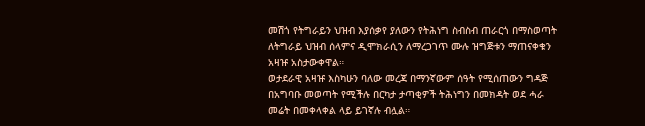መሽጎ የትግራይን ህዝብ እያሰቃየ ያለውን የትሕነግ ስብስብ ጠራርጎ በማስወጣት ለትግራይ ህዝብ ሰላምና ዲሞክራሲን ለማረጋገጥ ሙሉ ዝግጅቱን ማጠናቀቁን አዛዡ አስታውቀዋል።
ወታደራዊ አዛዡ እስካሁን ባለው መረጃ በማንኛውም ሰዓት የሚሰጠውን ግዳጅ በአግባቡ መወጣት የሚችሉ በርካታ ታጣቂዎች ትሕነግን በመክዳት ወደ ሓራ መሬት በመቀላቀል ላይ ይገኛሉ ብሏል።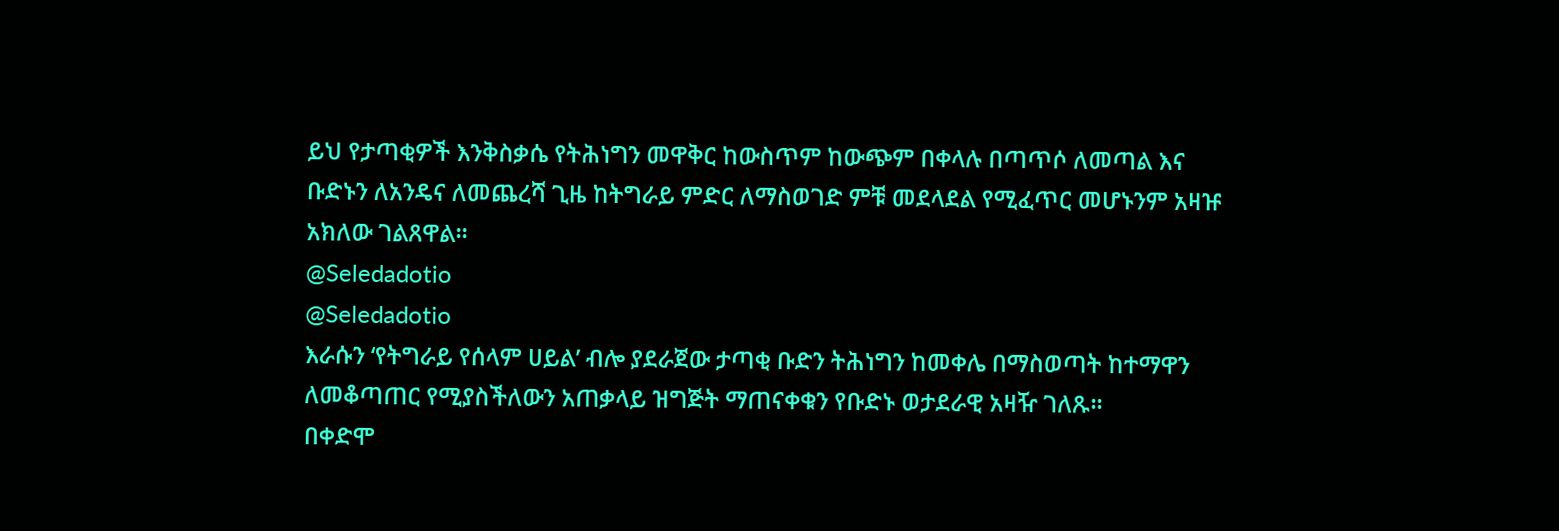ይህ የታጣቂዎች እንቅስቃሴ የትሕነግን መዋቅር ከውስጥም ከውጭም በቀላሉ በጣጥሶ ለመጣል እና ቡድኑን ለአንዴና ለመጨረሻ ጊዜ ከትግራይ ምድር ለማስወገድ ምቹ መደላደል የሚፈጥር መሆኑንም አዛዡ አክለው ገልጸዋል።
@Seledadotio
@Seledadotio
እራሱን ‘የትግራይ የሰላም ሀይል’ ብሎ ያደራጀው ታጣቂ ቡድን ትሕነግን ከመቀሌ በማስወጣት ከተማዋን ለመቆጣጠር የሚያስችለውን አጠቃላይ ዝግጅት ማጠናቀቁን የቡድኑ ወታደራዊ አዛዥ ገለጹ።
በቀድሞ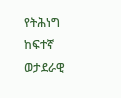የትሕነግ ከፍተኛ ወታደራዊ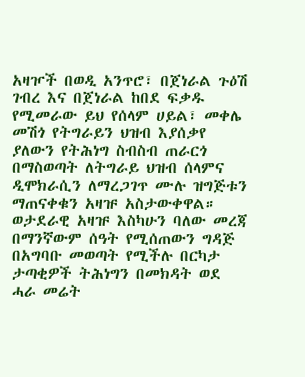አዛዦች በወዲ አንጥሮ፣ በጀነራል ጉዕሽ ገብረ እና በጀነራል ከበደ ፍቃዱ የሚመራው ይህ የሰላም ሀይል፣ መቀሌ መሽጎ የትግራይን ህዝብ እያሰቃየ ያለውን የትሕነግ ስብስብ ጠራርጎ በማስወጣት ለትግራይ ህዝብ ሰላምና ዲሞክራሲን ለማረጋገጥ ሙሉ ዝግጅቱን ማጠናቀቁን አዛዡ አስታውቀዋል።
ወታደራዊ አዛዡ እስካሁን ባለው መረጃ በማንኛውም ሰዓት የሚሰጠውን ግዳጅ በአግባቡ መወጣት የሚችሉ በርካታ ታጣቂዎች ትሕነግን በመክዳት ወደ ሓራ መሬት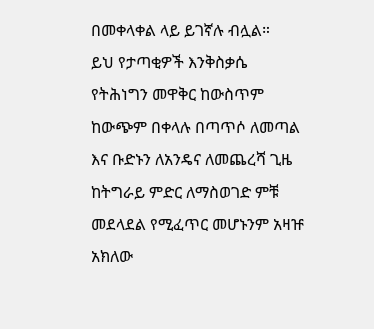በመቀላቀል ላይ ይገኛሉ ብሏል።
ይህ የታጣቂዎች እንቅስቃሴ የትሕነግን መዋቅር ከውስጥም ከውጭም በቀላሉ በጣጥሶ ለመጣል እና ቡድኑን ለአንዴና ለመጨረሻ ጊዜ ከትግራይ ምድር ለማስወገድ ምቹ መደላደል የሚፈጥር መሆኑንም አዛዡ አክለው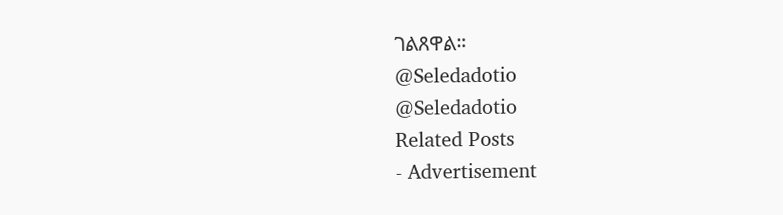ገልጸዋል።
@Seledadotio
@Seledadotio
Related Posts
- Advertisement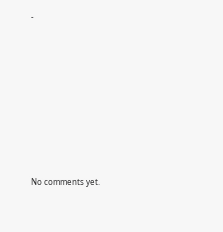-









No comments yet.